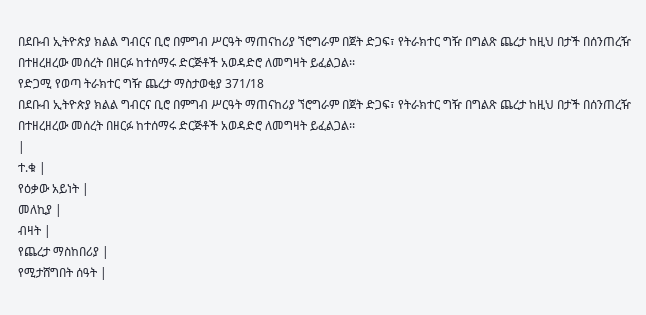በደቡብ ኢትዮጵያ ክልል ግብርና ቢሮ በምግብ ሥርዓት ማጠናከሪያ ኘሮግራም በጀት ድጋፍ፣ የትራክተር ግዥ በግልጽ ጨረታ ከዚህ በታች በሰንጠረዥ በተዘረዘረው መሰረት በዘርፉ ከተሰማሩ ድርጅቶች አወዳድሮ ለመግዛት ይፈልጋል፡፡
የድጋሚ የወጣ ትራክተር ግዥ ጨረታ ማስታወቂያ 371/18
በደቡብ ኢትዮጵያ ክልል ግብርና ቢሮ በምግብ ሥርዓት ማጠናከሪያ ኘሮግራም በጀት ድጋፍ፣ የትራክተር ግዥ በግልጽ ጨረታ ከዚህ በታች በሰንጠረዥ በተዘረዘረው መሰረት በዘርፉ ከተሰማሩ ድርጅቶች አወዳድሮ ለመግዛት ይፈልጋል፡፡
|
ተ.ቁ |
የዕቃው አይነት |
መለኪያ |
ብዛት |
የጨረታ ማስከበሪያ |
የሚታሸግበት ሰዓት |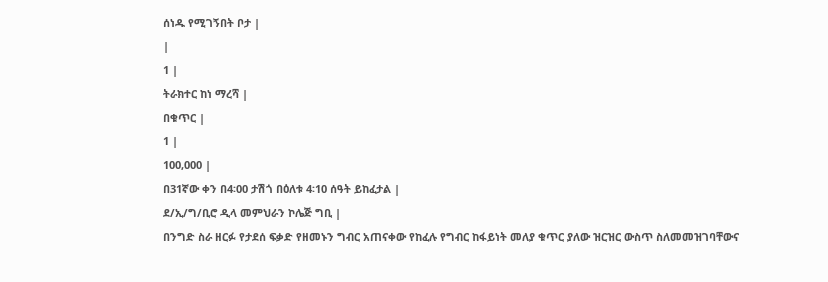ሰነዱ የሚገኝበት ቦታ |
|
1 |
ትራክተር ከነ ማረሻ |
በቁጥር |
1 |
100,000 |
በ31ኛው ቀን በ4፡00 ታሽጎ በዕለቱ 4፡10 ሰዓት ይከፈታል |
ደ/ኢ/ግ/ቢሮ ዲላ መምህራን ኮሌጅ ግቢ |
በንግድ ስራ ዘርፉ የታደሰ ፍቃድ የዘመኑን ግብር አጠናቀው የከፈሉ የግብር ከፋይነት መለያ ቁጥር ያለው ዝርዝር ውስጥ ስለመመዝገባቸውና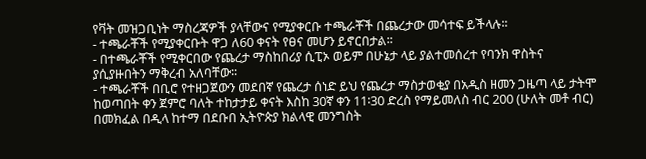የቫት መዝጋቢነት ማስረጃዎች ያላቸውና የሚያቀርቡ ተጫራቾች በጨረታው መሳተፍ ይችላሉ፡፡
- ተጫራቾች የሚያቀርቡት ዋጋ ለ60 ቀናት የፀና መሆን ይኖርበታል፡፡
- በተጫራቾች የሚቀርበው የጨረታ ማስከበሪያ ሲፒኦ ወይም በሁኔታ ላይ ያልተመሰረተ የባንክ ዋስትና ያሲያዙበትን ማቅረብ አለባቸው፡፡
- ተጫራቾች በቢሮ የተዘጋጀውን መደበኛ የጨረታ ሰነድ ይህ የጨረታ ማስታወቂያ በአዲስ ዘመን ጋዜጣ ላይ ታትሞ ከወጣበት ቀን ጀምሮ ባለት ተከታታይ ቀናት እስከ 30ኛ ቀን 11፡30 ድረስ የማይመለስ ብር 200 (ሁለት መቶ ብር) በመክፈል በዲላ ከተማ በደቡበ ኢትዮጵያ ክልላዊ መንግስት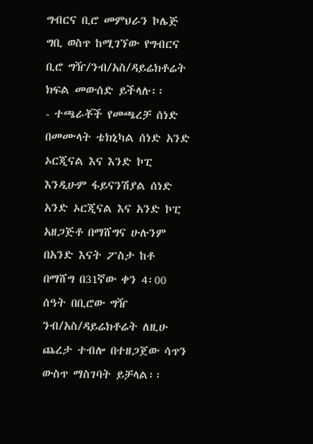ግብርና ቢሮ መምህራን ኮሌጅ ግቢ ወስጥ ከሚገኘው የግብርና ቢሮ ግዥ/ንብ/አስ/ዳይሬክቶሬት ክፍል መውሰድ ይችላሉ፡፡
- ተጫራቾች የመጫረቻ ሰነድ በመሙላት ቴክኒካል ሰነድ አንድ ኦርጂናል እና እንድ ኮፒ እንዲሁም ፋይናንሽያል ሰነድ አንድ ኦርጂናል እና አንድ ኮፒ አዘጋጅቶ በማሸግና ሁሉንም በአንድ እናት ፖስታ ከቶ በማሸግ በ31ኛው ቀን 4፡00 ሰዓት በቢሮው ግዥ ንብ/አስ/ዳይሬክቶሬት ለዚሁ ጨረታ ተብሎ በተዘጋጀው ሳጥን ውስጥ ማስገባት ይቻላል፡፡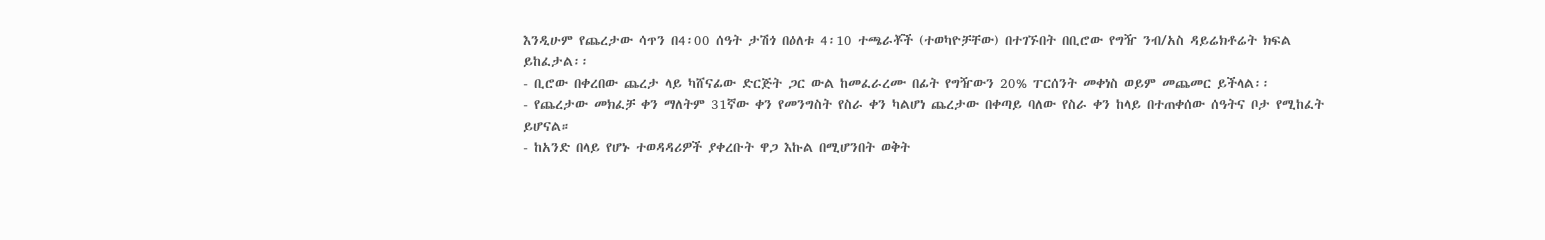እንዲሁም የጨረታው ሳጥን በ4፡00 ሰዓት ታሽጎ በዕለቱ 4፡10 ተጫራቾች (ተወካዮቻቸው) በተገኙበት በቢሮው የግዥ ንብ/አስ ዳይሬክቶሬት ክፍል ይከፈታል፡፡
- ቢሮው በቀረበው ጨረታ ላይ ካሸናፊው ድርጅት ጋር ውል ከመፈራረሙ በፊት የግዥውን 20% ፐርሰንት መቀነስ ወይም መጨመር ይችላል፡፡
- የጨረታው መክፈቻ ቀን ማለትም 31ኛው ቀን የመንግስት የስራ ቀን ካልሆነ ጨረታው በቀጣይ ባለው የስራ ቀን ከላይ በተጠቀሰው ሰዓትና ቦታ የሚከፈት ይሆናል።
- ከአንድ በላይ የሆኑ ተወዳዳሪዎች ያቀረቡት ዋጋ እኩል በሚሆንበት ወቅት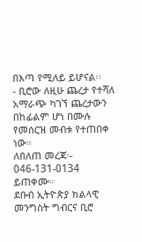በእጣ የሚለይ ይሆናል፡፡
- ቢሮው ለዚሁ ጨረታ የተሻለ አማራጭ ካገኘ ጨረታውን በከፊልም ሆነ በሙሉ የመሰርዝ መብቱ የተጠበቀ ነው።
ለበለጠ መረጃ፡- 046-131-0134 ይጠቀሙ።
ደቡብ ኢትዮጵያ ክልላዊ መንግስት ግብርና ቢሮ